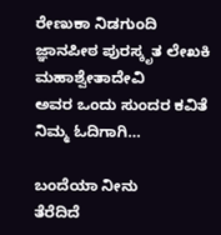ರೇಣುಕಾ ನಿಡಗುಂದಿ
ಜ್ಞಾನಪೀಠ ಪುರಸ್ಕೃತ ಲೇಖಕಿ ಮಹಾಶ್ವೇತಾದೇವಿ
ಅವರ ಒಂದು ಸುಂದರ ಕವಿತೆ ನಿಮ್ಮ ಓದಿಗಾಗಿ…

ಬಂದೆಯಾ ನೀನು
ತೆರೆದಿದೆ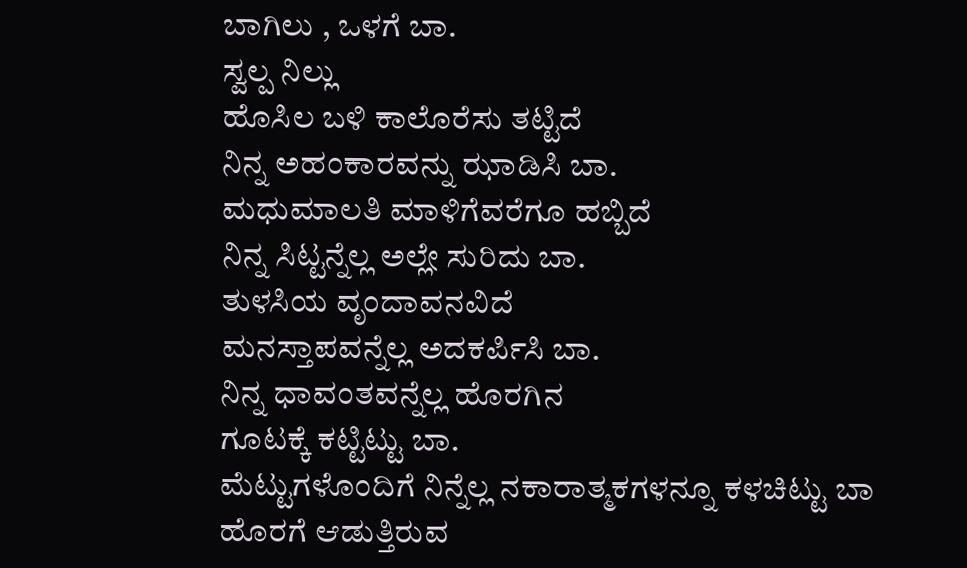ಬಾಗಿಲು , ಒಳಗೆ ಬಾ.
ಸ್ವಲ್ಪ ನಿಲ್ಲು
ಹೊಸಿಲ ಬಳಿ ಕಾಲೊರೆಸು ತಟ್ಟಿದೆ
ನಿನ್ನ ಅಹಂಕಾರವನ್ನು ಝಾಡಿಸಿ ಬಾ.
ಮಧುಮಾಲತಿ ಮಾಳಿಗೆವರೆಗೂ ಹಬ್ಬಿದೆ
ನಿನ್ನ ಸಿಟ್ಟನ್ನೆಲ್ಲ ಅಲ್ಲೇ ಸುರಿದು ಬಾ.
ತುಳಸಿಯ ವೃಂದಾವನವಿದೆ
ಮನಸ್ತಾಪವನ್ನೆಲ್ಲ ಅದಕರ್ಪಿಸಿ ಬಾ.
ನಿನ್ನ ಧಾವಂತವನ್ನೆಲ್ಲ ಹೊರಗಿನ
ಗೂಟಕ್ಕೆ ಕಟ್ಟಿಟ್ಟು ಬಾ.
ಮೆಟ್ಟುಗಳೊಂದಿಗೆ ನಿನ್ನೆಲ್ಲ ನಕಾರಾತ್ಮಕಗಳನ್ನೂ ಕಳಚಿಟ್ಟು ಬಾ
ಹೊರಗೆ ಆಡುತ್ತಿರುವ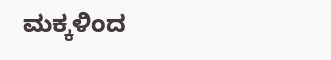ಮಕ್ಕಳಿಂದ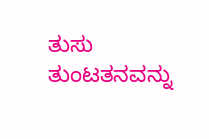ತುಸು ತುಂಟತನವನ್ನು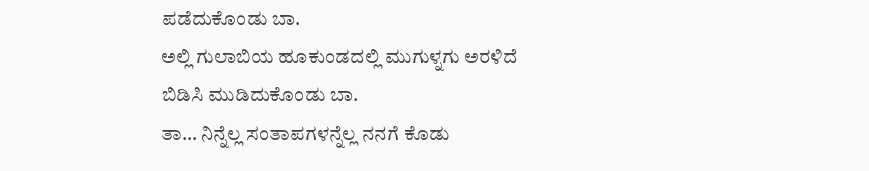ಪಡೆದುಕೊಂಡು ಬಾ.
ಅಲ್ಲಿ ಗುಲಾಬಿಯ ಹೂಕುಂಡದಲ್ಲಿ ಮುಗುಳ್ನಗು ಅರಳಿದೆ
ಬಿಡಿಸಿ ಮುಡಿದುಕೊಂಡು ಬಾ.
ತಾ… ನಿನ್ನೆಲ್ಲ ಸಂತಾಪಗಳನ್ನೆಲ್ಲ ನನಗೆ ಕೊಡು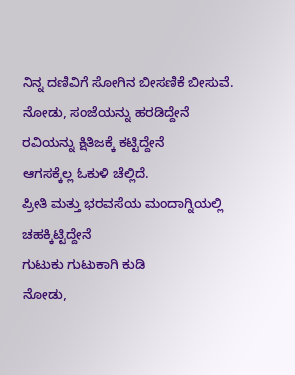ನಿನ್ನ ದಣಿವಿಗೆ ಸೋಗಿನ ಬೀಸಣಿಕೆ ಬೀಸುವೆ.
ನೋಡು, ಸಂಜೆಯನ್ನು ಹರಡಿದ್ದೇನೆ
ರವಿಯನ್ನು ಕ್ಷಿತಿಜಕ್ಕೆ ಕಟ್ಟಿದ್ದೇನೆ
ಆಗಸಕ್ಕೆಲ್ಲ ಓಕುಳಿ ಚೆಲ್ಲಿದೆ.
ಪ್ರೀತಿ ಮತ್ತು ಭರವಸೆಯ ಮಂದಾಗ್ನಿಯಲ್ಲಿ
ಚಹಕ್ಕಿಟ್ಟಿದ್ದೇನೆ
ಗುಟುಕು ಗುಟುಕಾಗಿ ಕುಡಿ
ನೋಡು,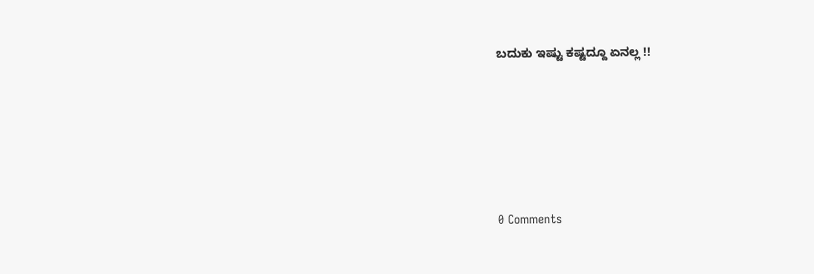ಬದುಕು ಇಷ್ಟು ಕಷ್ಟದ್ದೂ ಏನಲ್ಲ !!





0 Comments